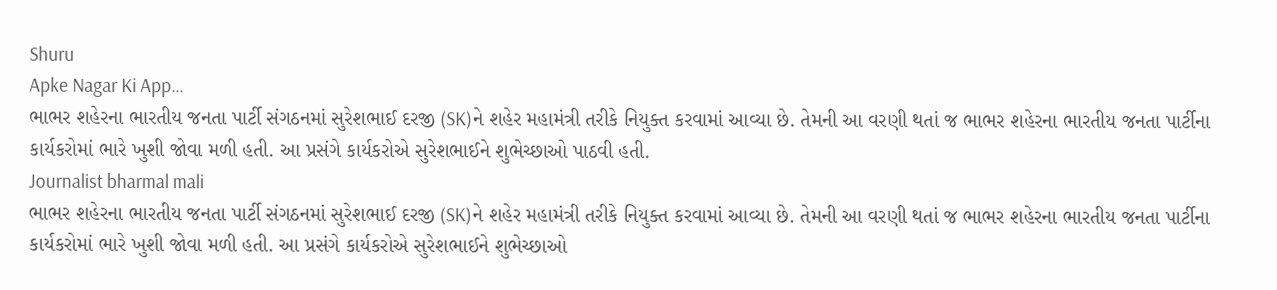Shuru
Apke Nagar Ki App…
ભાભર શહેરના ભારતીય જનતા પાર્ટી સંગઠનમાં સુરેશભાઈ દરજી (SK)ને શહેર મહામંત્રી તરીકે નિયુક્ત કરવામાં આવ્યા છે. તેમની આ વરણી થતાં જ ભાભર શહેરના ભારતીય જનતા પાર્ટીના કાર્યકરોમાં ભારે ખુશી જોવા મળી હતી. આ પ્રસંગે કાર્યકરોએ સુરેશભાઈને શુભેચ્છાઓ પાઠવી હતી.
Journalist bharmal mali
ભાભર શહેરના ભારતીય જનતા પાર્ટી સંગઠનમાં સુરેશભાઈ દરજી (SK)ને શહેર મહામંત્રી તરીકે નિયુક્ત કરવામાં આવ્યા છે. તેમની આ વરણી થતાં જ ભાભર શહેરના ભારતીય જનતા પાર્ટીના કાર્યકરોમાં ભારે ખુશી જોવા મળી હતી. આ પ્રસંગે કાર્યકરોએ સુરેશભાઈને શુભેચ્છાઓ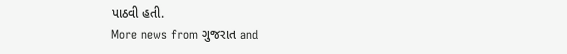પાઠવી હતી.
More news from ગુજરાત and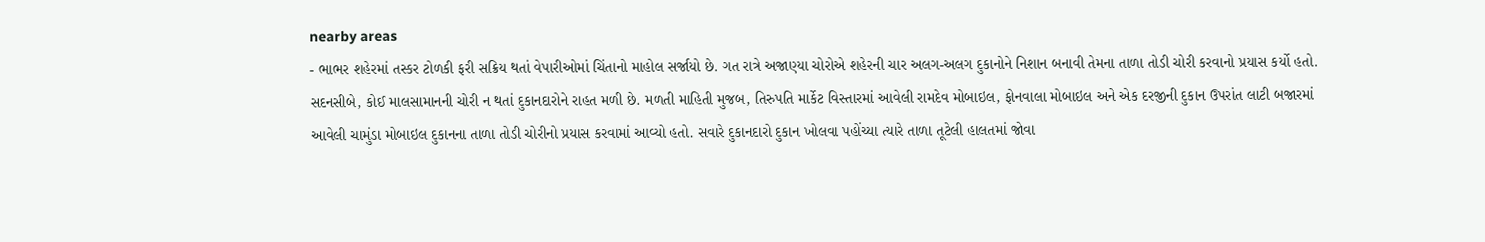nearby areas
- ભાભર શહેરમાં તસ્કર ટોળકી ફરી સક્રિય થતાં વેપારીઓમાં ચિંતાનો માહોલ સર્જાયો છે. ગત રાત્રે અજાણ્યા ચોરોએ શહેરની ચાર અલગ-અલગ દુકાનોને નિશાન બનાવી તેમના તાળા તોડી ચોરી કરવાનો પ્રયાસ કર્યો હતો. સદનસીબે, કોઈ માલસામાનની ચોરી ન થતાં દુકાનદારોને રાહત મળી છે. મળતી માહિતી મુજબ, તિરુપતિ માર્કેટ વિસ્તારમાં આવેલી રામદેવ મોબાઇલ, ફોનવાલા મોબાઇલ અને એક દરજીની દુકાન ઉપરાંત લાટી બજારમાં આવેલી ચામુંડા મોબાઇલ દુકાનના તાળા તોડી ચોરીનો પ્રયાસ કરવામાં આવ્યો હતો. સવારે દુકાનદારો દુકાન ખોલવા પહોંચ્યા ત્યારે તાળા તૂટેલી હાલતમાં જોવા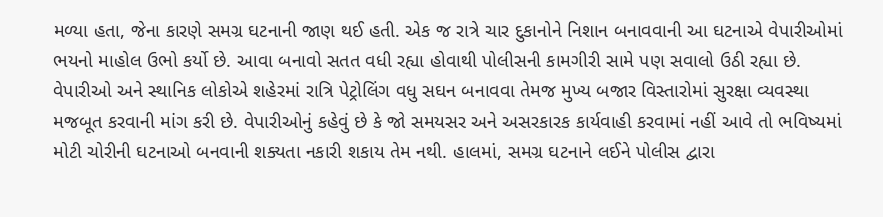મળ્યા હતા, જેના કારણે સમગ્ર ઘટનાની જાણ થઈ હતી. એક જ રાત્રે ચાર દુકાનોને નિશાન બનાવવાની આ ઘટનાએ વેપારીઓમાં ભયનો માહોલ ઉભો કર્યો છે. આવા બનાવો સતત વધી રહ્યા હોવાથી પોલીસની કામગીરી સામે પણ સવાલો ઉઠી રહ્યા છે. વેપારીઓ અને સ્થાનિક લોકોએ શહેરમાં રાત્રિ પેટ્રોલિંગ વધુ સઘન બનાવવા તેમજ મુખ્ય બજાર વિસ્તારોમાં સુરક્ષા વ્યવસ્થા મજબૂત કરવાની માંગ કરી છે. વેપારીઓનું કહેવું છે કે જો સમયસર અને અસરકારક કાર્યવાહી કરવામાં નહીં આવે તો ભવિષ્યમાં મોટી ચોરીની ઘટનાઓ બનવાની શક્યતા નકારી શકાય તેમ નથી. હાલમાં, સમગ્ર ઘટનાને લઈને પોલીસ દ્વારા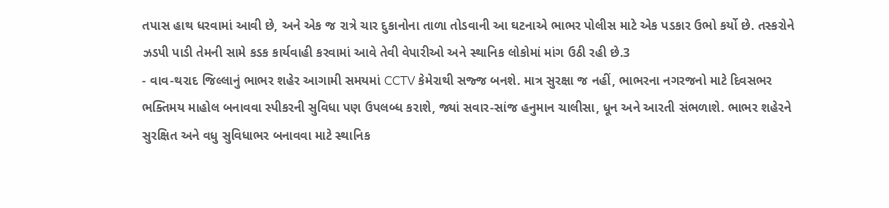તપાસ હાથ ધરવામાં આવી છે, અને એક જ રાત્રે ચાર દુકાનોના તાળા તોડવાની આ ઘટનાએ ભાભર પોલીસ માટે એક પડકાર ઉભો કર્યો છે. તસ્કરોને ઝડપી પાડી તેમની સામે કડક કાર્યવાહી કરવામાં આવે તેવી વેપારીઓ અને સ્થાનિક લોકોમાં માંગ ઉઠી રહી છે.3
- વાવ-થરાદ જિલ્લાનું ભાભર શહેર આગામી સમયમાં CCTV કેમેરાથી સજ્જ બનશે. માત્ર સુરક્ષા જ નહીં, ભાભરના નગરજનો માટે દિવસભર ભક્તિમય માહોલ બનાવવા સ્પીકરની સુવિધા પણ ઉપલબ્ધ કરાશે, જ્યાં સવાર-સાંજ હનુમાન ચાલીસા, ધૂન અને આરતી સંભળાશે. ભાભર શહેરને સુરક્ષિત અને વધુ સુવિધાભર બનાવવા માટે સ્થાનિક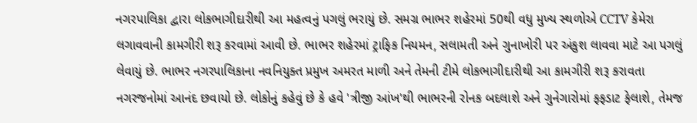નગરપાલિકા દ્વારા લોકભાગીદારીથી આ મહત્વનું પગલું ભરાયું છે. સમગ્ર ભાભર શહેરમાં 50થી વધુ મુખ્ય સ્થળોએ CCTV કેમેરા લગાવવાની કામગીરી શરૂ કરવામાં આવી છે. ભાભર શહેરમાં ટ્રાફિક નિયમન, સલામતી અને ગુનાખોરી પર અંકુશ લાવવા માટે આ પગલું લેવાયું છે. ભાભર નગરપાલિકાના નવનિયુક્ત પ્રમુખ અમરત માળી અને તેમની ટીમે લોકભાગીદારીથી આ કામગીરી શરૂ કરાવતા નગરજનોમાં આનંદ છવાયો છે. લોકોનું કહેવું છે કે હવે 'ત્રીજી આંખ'થી ભાભરની રોનક બદલાશે અને ગુનેગારોમાં ફફડાટ ફેલાશે, તેમજ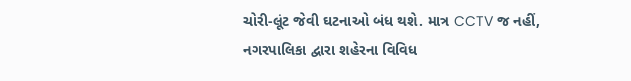ચોરી-લૂંટ જેવી ઘટનાઓ બંધ થશે. માત્ર CCTV જ નહીં, નગરપાલિકા દ્વારા શહેરના વિવિધ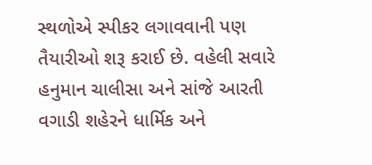સ્થળોએ સ્પીકર લગાવવાની પણ તૈયારીઓ શરૂ કરાઈ છે. વહેલી સવારે હનુમાન ચાલીસા અને સાંજે આરતી વગાડી શહેરને ધાર્મિક અને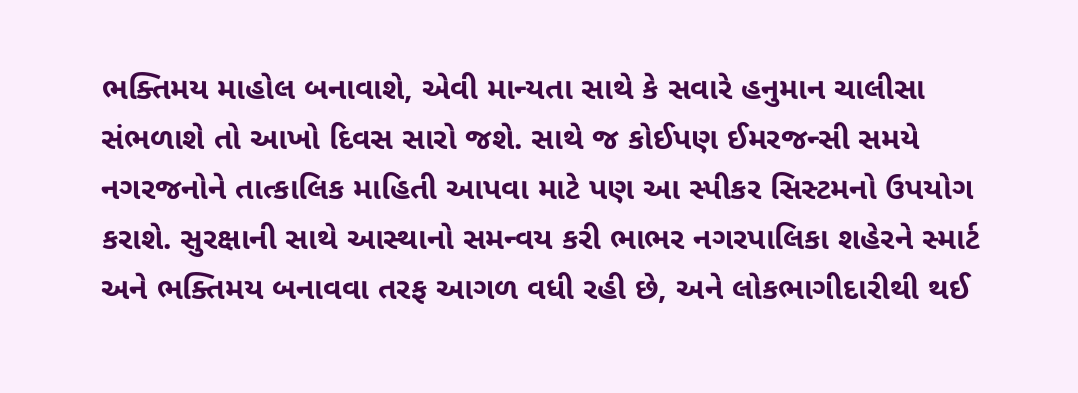ભક્તિમય માહોલ બનાવાશે, એવી માન્યતા સાથે કે સવારે હનુમાન ચાલીસા સંભળાશે તો આખો દિવસ સારો જશે. સાથે જ કોઈપણ ઈમરજન્સી સમયે નગરજનોને તાત્કાલિક માહિતી આપવા માટે પણ આ સ્પીકર સિસ્ટમનો ઉપયોગ કરાશે. સુરક્ષાની સાથે આસ્થાનો સમન્વય કરી ભાભર નગરપાલિકા શહેરને સ્માર્ટ અને ભક્તિમય બનાવવા તરફ આગળ વધી રહી છે, અને લોકભાગીદારીથી થઈ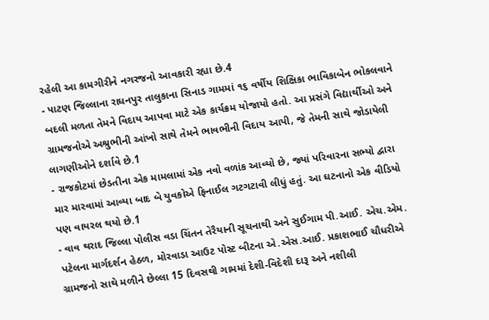રહેલી આ કામગીરીને નગરજનો આવકારી રહ્યા છે.4
- પાટણ જિલ્લાના રાધનપુર તાલુકાના સિનાડ ગામમાં ૧૬ વર્ષીય શિક્ષિકા ભાવિકાબેન ભોકલવાને બદલી મળતા તેમને વિદાય આપવા માટે એક કાર્યક્રમ યોજાયો હતો. આ પ્રસંગે વિદ્યાર્થીઓ અને ગ્રામજનોએ અશ્રુભીની આંખો સાથે તેમને ભાવભીની વિદાય આપી, જે તેમની સાથે જોડાયેલી લાગણીઓને દર્શાવે છે.1
- રાજકોટમાં છેડતીના એક મામલામાં એક નવો વળાંક આવ્યો છે, જ્યાં પરિવારના સભ્યો દ્વારા માર મારવામાં આવ્યા બાદ બે યુવકોએ ફિનાઈલ ગટગટાવી લીધું હતું. આ ઘટનાનો એક વીડિયો પણ વાયરલ થયો છે.1
- વાવ થરાદ જિલ્લા પોલીસ વડા ચિંતન તેરૈયાની સૂચનાથી અને સુઈગામ પી.આઈ. એચ.એમ. પટેલના માર્ગદર્શન હેઠળ, મોરવાડા આઉટ પોસ્ટ બીટના એ.એસ.આઈ. પ્રકાશભાઈ ચૌધરીએ ગ્રામજનો સાથે મળીને છેલ્લા 15 દિવસથી ગામમાં દેશી-વિદેશી દારૂ અને નશીલી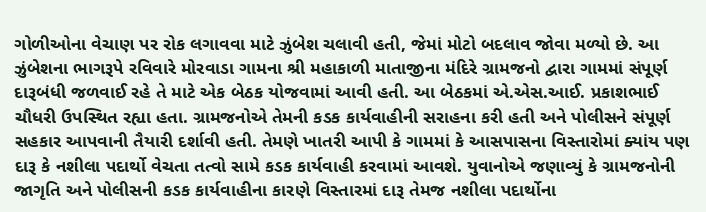ગોળીઓના વેચાણ પર રોક લગાવવા માટે ઝુંબેશ ચલાવી હતી, જેમાં મોટો બદલાવ જોવા મળ્યો છે. આ ઝુંબેશના ભાગરૂપે રવિવારે મોરવાડા ગામના શ્રી મહાકાળી માતાજીના મંદિરે ગ્રામજનો દ્વારા ગામમાં સંપૂર્ણ દારૂબંધી જળવાઈ રહે તે માટે એક બેઠક યોજવામાં આવી હતી. આ બેઠકમાં એ.એસ.આઈ. પ્રકાશભાઈ ચૌધરી ઉપસ્થિત રહ્યા હતા. ગ્રામજનોએ તેમની કડક કાર્યવાહીની સરાહના કરી હતી અને પોલીસને સંપૂર્ણ સહકાર આપવાની તૈયારી દર્શાવી હતી. તેમણે ખાતરી આપી કે ગામમાં કે આસપાસના વિસ્તારોમાં ક્યાંય પણ દારૂ કે નશીલા પદાર્થો વેચતા તત્વો સામે કડક કાર્યવાહી કરવામાં આવશે. યુવાનોએ જણાવ્યું કે ગ્રામજનોની જાગૃતિ અને પોલીસની કડક કાર્યવાહીના કારણે વિસ્તારમાં દારૂ તેમજ નશીલા પદાર્થોના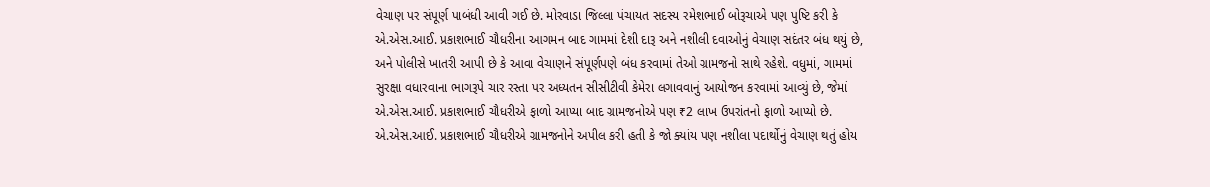વેચાણ પર સંપૂર્ણ પાબંધી આવી ગઈ છે. મોરવાડા જિલ્લા પંચાયત સદસ્ય રમેશભાઈ બોરૂચાએ પણ પુષ્ટિ કરી કે એ.એસ.આઈ. પ્રકાશભાઈ ચૌધરીના આગમન બાદ ગામમાં દેશી દારૂ અને નશીલી દવાઓનું વેચાણ સદંતર બંધ થયું છે, અને પોલીસે ખાતરી આપી છે કે આવા વેચાણને સંપૂર્ણપણે બંધ કરવામાં તેઓ ગ્રામજનો સાથે રહેશે. વધુમાં, ગામમાં સુરક્ષા વધારવાના ભાગરૂપે ચાર રસ્તા પર અધ્યતન સીસીટીવી કેમેરા લગાવવાનું આયોજન કરવામાં આવ્યું છે, જેમાં એ.એસ.આઈ. પ્રકાશભાઈ ચૌધરીએ ફાળો આપ્યા બાદ ગ્રામજનોએ પણ ₹2 લાખ ઉપરાંતનો ફાળો આપ્યો છે. એ.એસ.આઈ. પ્રકાશભાઈ ચૌધરીએ ગ્રામજનોને અપીલ કરી હતી કે જો ક્યાંય પણ નશીલા પદાર્થોનું વેચાણ થતું હોય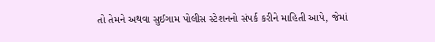તો તેમને અથવા સુઈગામ પોલીસ સ્ટેશનનો સંપર્ક કરીને માહિતી આપે, જેમાં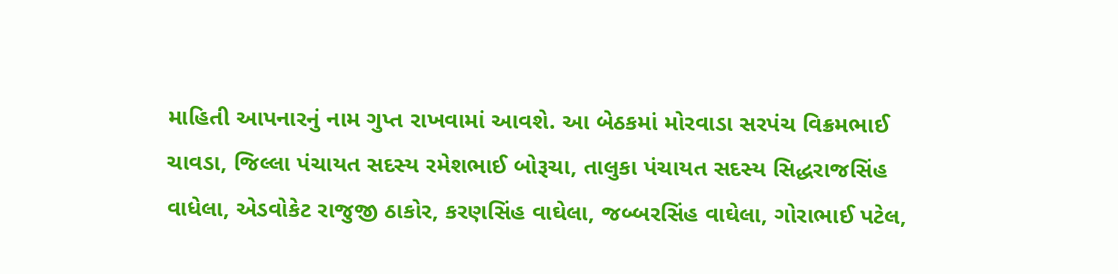માહિતી આપનારનું નામ ગુપ્ત રાખવામાં આવશે. આ બેઠકમાં મોરવાડા સરપંચ વિક્રમભાઈ ચાવડા, જિલ્લા પંચાયત સદસ્ય રમેશભાઈ બોરૂચા, તાલુકા પંચાયત સદસ્ય સિદ્ધરાજસિંહ વાધેલા, એડવોકેટ રાજુજી ઠાકોર, કરણસિંહ વાઘેલા, જબ્બરસિંહ વાઘેલા, ગોરાભાઈ પટેલ,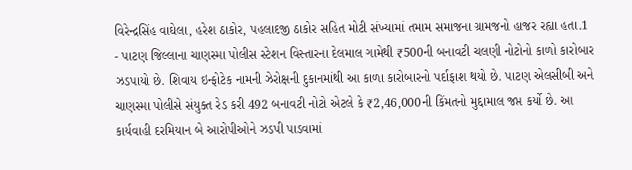વિરેન્દ્રસિંહ વાઘેલા, હરેશ ઠાકોર, પહલાદજી ઠાકોર સહિત મોટી સંખ્યામાં તમામ સમાજના ગ્રામજનો હાજર રહ્યા હતા.1
- પાટણ જિલ્લાના ચાણસ્મા પોલીસ સ્ટેશન વિસ્તારના દેલમાલ ગામેથી ₹500ની બનાવટી ચલણી નોટોનો કાળો કારોબાર ઝડપાયો છે. શિવાય ઇન્ફોટેક નામની ઝેરોક્ષની દુકાનમાંથી આ કાળા કારોબારનો પર્દાફાશ થયો છે. પાટણ એલસીબી અને ચાણસ્મા પોલીસે સંયુક્ત રેડ કરી 492 બનાવટી નોટો એટલે કે ₹2,46,000ની કિંમતનો મુદ્દામાલ જપ્ત કર્યો છે. આ કાર્યવાહી દરમિયાન બે આરોપીઓને ઝડપી પાડવામાં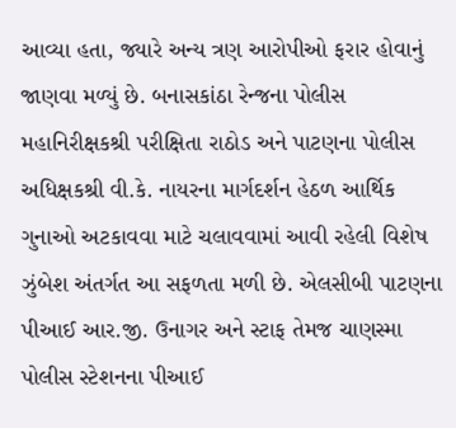આવ્યા હતા, જ્યારે અન્ય ત્રણ આરોપીઓ ફરાર હોવાનું જાણવા મળ્યું છે. બનાસકાંઠા રેન્જના પોલીસ મહાનિરીક્ષકશ્રી પરીક્ષિતા રાઠોડ અને પાટણના પોલીસ અધિક્ષકશ્રી વી.કે. નાયરના માર્ગદર્શન હેઠળ આર્થિક ગુનાઓ અટકાવવા માટે ચલાવવામાં આવી રહેલી વિશેષ ઝુંબેશ અંતર્ગત આ સફળતા મળી છે. એલસીબી પાટણના પીઆઈ આર.જી. ઉનાગર અને સ્ટાફ તેમજ ચાણસ્મા પોલીસ સ્ટેશનના પીઆઈ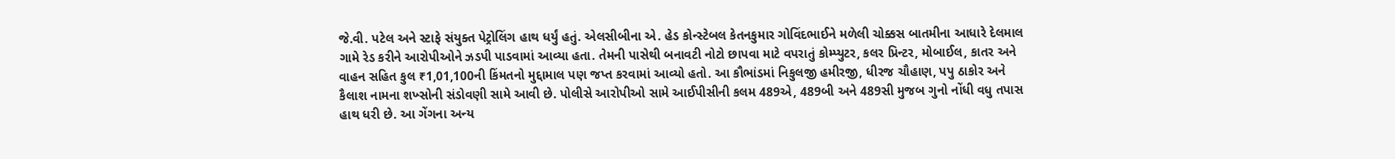જે.વી. પટેલ અને સ્ટાફે સંયુક્ત પેટ્રોલિંગ હાથ ધર્યું હતું. એલસીબીના એ. હેડ કોન્સ્ટેબલ કેતનકુમાર ગોવિંદભાઈને મળેલી ચોક્કસ બાતમીના આધારે દેલમાલ ગામે રેડ કરીને આરોપીઓને ઝડપી પાડવામાં આવ્યા હતા. તેમની પાસેથી બનાવટી નોટો છાપવા માટે વપરાતું કોમ્પ્યુટર, કલર પ્રિન્ટર, મોબાઈલ, કાતર અને વાહન સહિત કુલ ₹1,01,100ની કિંમતનો મુદ્દામાલ પણ જપ્ત કરવામાં આવ્યો હતો. આ કૌભાંડમાં નિકુલજી હમીરજી, ધીરજ ચૌહાણ, પપુ ઠાકોર અને કૈલાશ નામના શખ્સોની સંડોવણી સામે આવી છે. પોલીસે આરોપીઓ સામે આઈપીસીની કલમ 489એ, 489બી અને 489સી મુજબ ગુનો નોંધી વધુ તપાસ હાથ ધરી છે. આ ગેંગના અન્ય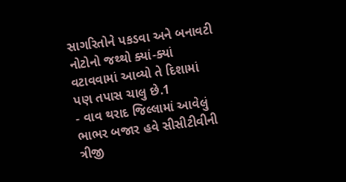સાગરિતોને પકડવા અને બનાવટી નોટોનો જથ્થો ક્યાં-ક્યાં વટાવવામાં આવ્યો તે દિશામાં પણ તપાસ ચાલુ છે.1
- વાવ થરાદ જિલ્લામાં આવેલું ભાભર બજાર હવે સીસીટીવીની ત્રીજી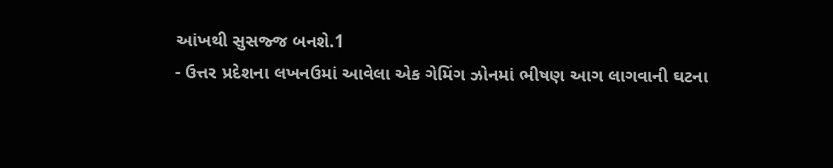આંખથી સુસજ્જ બનશે.1
- ઉત્તર પ્રદેશના લખનઉમાં આવેલા એક ગેમિંગ ઝોનમાં ભીષણ આગ લાગવાની ઘટના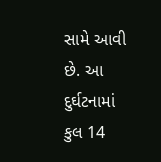સામે આવી છે. આ દુર્ઘટનામાં કુલ 14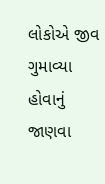લોકોએ જીવ ગુમાવ્યા હોવાનું જાણવા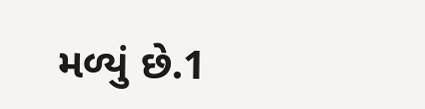મળ્યું છે.1